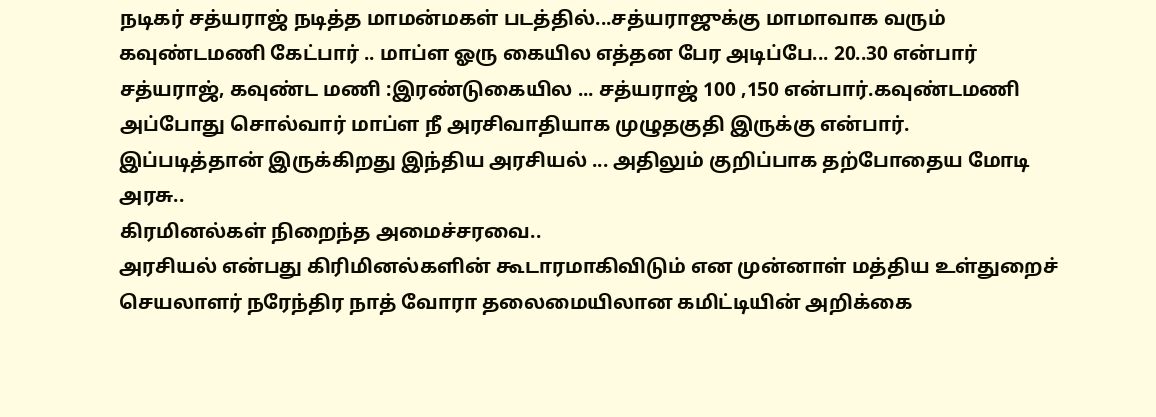நடிகர் சத்யராஜ் நடித்த மாமன்மகள் படத்தில்...சத்யராஜுக்கு மாமாவாக வரும் கவுண்டமணி கேட்பார் .. மாப்ள ஓரு கையில எத்தன பேர அடிப்பே... 20..30 என்பார் சத்யராஜ், கவுண்ட மணி :இரண்டுகையில ... சத்யராஜ் 100 ,150 என்பார்.கவுண்டமணி அப்போது சொல்வார் மாப்ள நீ அரசிவாதியாக முழுதகுதி இருக்கு என்பார்.
இப்படித்தான் இருக்கிறது இந்திய அரசியல் ... அதிலும் குறிப்பாக தற்போதைய மோடி அரசு..
கிரமினல்கள் நிறைந்த அமைச்சரவை..
அரசியல் என்பது கிரிமினல்களின் கூடாரமாகிவிடும் என முன்னாள் மத்திய உள்துறைச் செயலாளர் நரேந்திர நாத் வோரா தலைமையிலான கமிட்டியின் அறிக்கை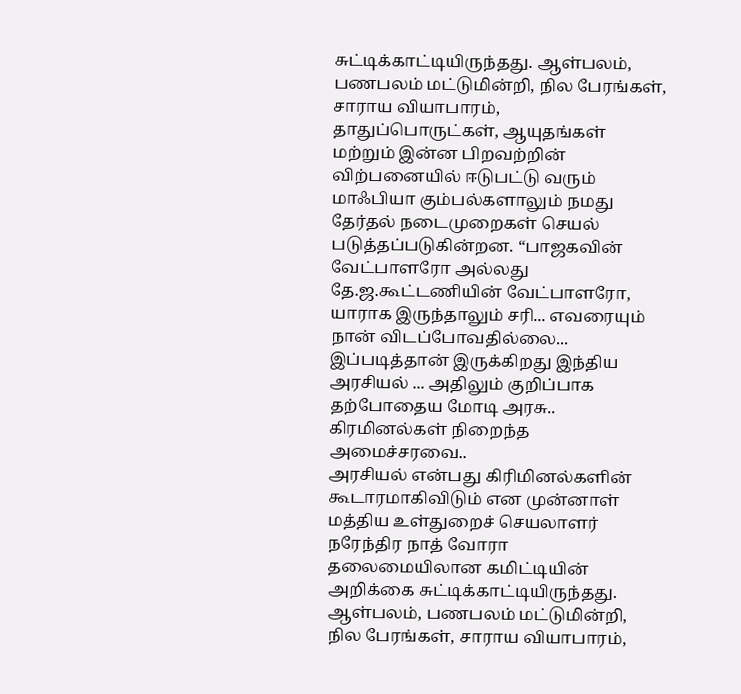சுட்டிக்காட்டியிருந்தது. ஆள்பலம், பணபலம் மட்டுமின்றி, நில பேரங்கள், சாராய வியாபாரம், தாதுப்பொருட்கள், ஆயுதங்கள் மற்றும் இன்ன பிறவற்றின் விற்பனையில் ஈடுபட்டு வரும் மாஃபியா கும்பல்களாலும் நமது தேர்தல் நடைமுறைகள் செயல் படுத்தப்படுகின்றன. “பாஜகவின் வேட்பாளரோ அல்லது தே.ஜ.கூட்டணியின் வேட்பாளரோ, யாராக இருந்தாலும் சரி... எவரையும் நான் விடப்போவதில்லை...
இப்படித்தான் இருக்கிறது இந்திய அரசியல் ... அதிலும் குறிப்பாக தற்போதைய மோடி அரசு..
கிரமினல்கள் நிறைந்த அமைச்சரவை..
அரசியல் என்பது கிரிமினல்களின் கூடாரமாகிவிடும் என முன்னாள் மத்திய உள்துறைச் செயலாளர் நரேந்திர நாத் வோரா தலைமையிலான கமிட்டியின் அறிக்கை சுட்டிக்காட்டியிருந்தது. ஆள்பலம், பணபலம் மட்டுமின்றி, நில பேரங்கள், சாராய வியாபாரம்,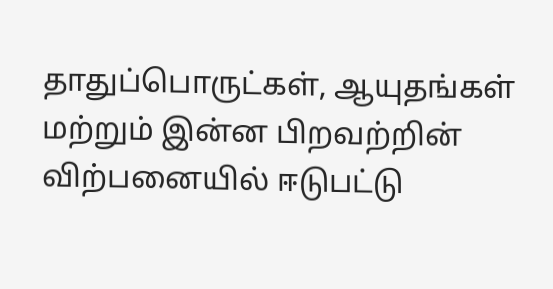தாதுப்பொருட்கள், ஆயுதங்கள் மற்றும் இன்ன பிறவற்றின் விற்பனையில் ஈடுபட்டு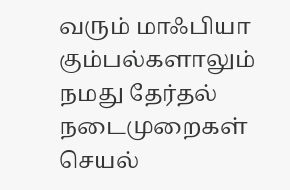வரும் மாஃபியா கும்பல்களாலும் நமது தேர்தல் நடைமுறைகள் செயல்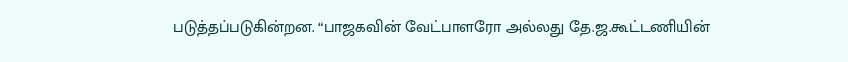படுத்தப்படுகின்றன. “பாஜகவின் வேட்பாளரோ அல்லது தே.ஜ.கூட்டணியின்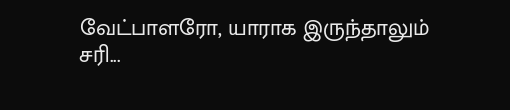வேட்பாளரோ, யாராக இருந்தாலும் சரி...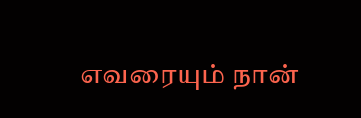எவரையும் நான்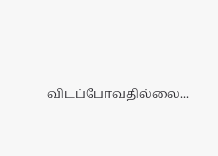விடப்போவதில்லை...